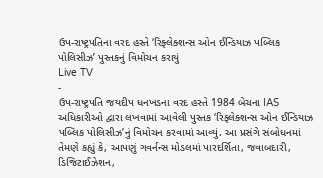ઉપ-રાષ્ટ્રપતિના વરદ હસ્તે ‘રિફ્લેક્શન્સ ઓન ઈન્ડિયાઝ પબ્લિક પોલિસીઝ’ પુસ્તકનું વિમોચન કરાયું
Live TV
-
ઉપ-રાષ્ટ્રપતિ જયદીપ ધનખડના વરદ હસ્તે 1984 બેચના IAS અધિકારીઓ દ્વારા લખવામાં આવેલી પુસ્તક ‘રિફ્લેક્શન્સ ઓન ઈન્ડિયાઝ પબ્લિક પોલિસીઝ’નું વિમોચન કરવામાં આવ્યું. આ પ્રસંગે સંબોધનમાં તેમણે કહ્યું કે, આપણું ગવર્નન્સ મોડલમાં પારદર્શિતા, જવાબદારી, ડિજિટાઈઝેશન,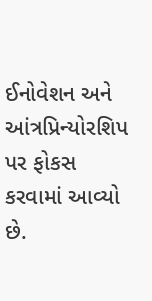ઈનોવેશન અને આંત્રપ્રિન્યોરશિપ પર ફોકસ કરવામાં આવ્યો છે.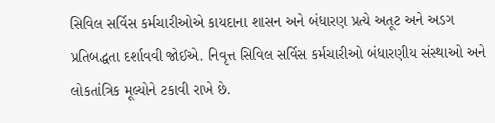સિવિલ સર્વિસ કર્મચારીઓએ કાયદાના શાસન અને બંધારણ પ્રત્યે અતૂટ અને અડગ પ્રતિબદ્ધતા દર્શાવવી જોઈએ. નિવૃત્ત સિવિલ સર્વિસ કર્મચારીઓ બંધારણીય સંસ્થાઓ અને લોકતાંત્રિક મૂલ્યોને ટકાવી રાખે છે.